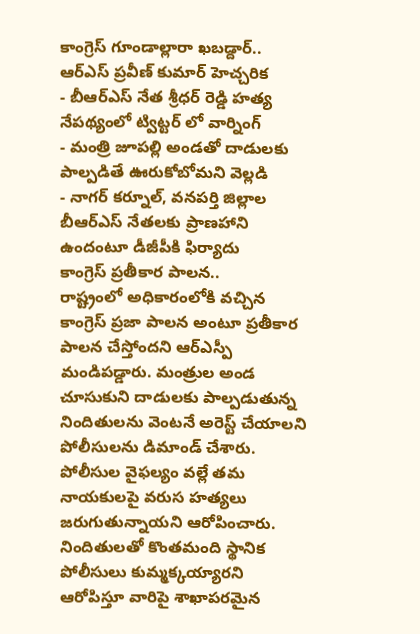కాంగ్రెస్ గూండాల్లారా ఖబడ్దార్.. ఆర్ఎస్ ప్రవీణ్ కుమార్ హెచ్చరిక
- బీఆర్ఎస్ నేత శ్రీధర్ రెడ్డి హత్య నేపథ్యంలో ట్విట్టర్ లో వార్నింగ్
- మంత్రి జూపల్లి అండతో దాడులకు పాల్పడితే ఊరుకోబోమని వెల్లడి
- నాగర్ కర్నూల్, వనపర్తి జిల్లాల బీఆర్ఎస్ నేతలకు ప్రాణహాని ఉందంటూ డీజీపీకి ఫిర్యాదు
కాంగ్రెస్ ప్రతీకార పాలన..
రాష్ట్రంలో అధికారంలోకి వచ్చిన కాంగ్రెస్ ప్రజా పాలన అంటూ ప్రతీకార పాలన చేస్తోందని ఆర్ఎస్పీ మండిపడ్డారు. మంత్రుల అండ చూసుకుని దాడులకు పాల్పడుతున్న నిందితులను వెంటనే అరెస్ట్ చేయాలని పోలీసులను డిమాండ్ చేశారు. పోలీసుల వైఫల్యం వల్లే తమ నాయకులపై వరుస హత్యలు జరుగుతున్నాయని ఆరోపించారు. నిందితులతో కొంతమంది స్థానిక పోలీసులు కుమ్మక్కయ్యారని ఆరోపిస్తూ వారిపై శాఖాపరమైన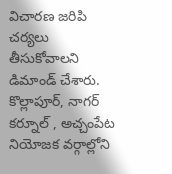విచారణ జరిపి చర్యలు తీసుకోవాలని డిమాండ్ చేశారు. కొల్లాపూర్, నాగర్ కర్నూల్ , అచ్చంపేట నియోజక వర్గాల్లోని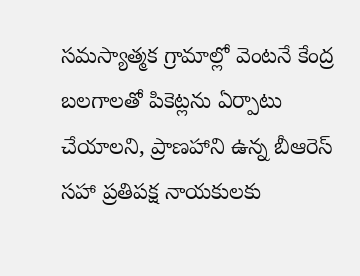సమస్యాత్మక గ్రామాల్లో వెంటనే కేంద్ర బలగాలతో పికెట్లను ఏర్పాటు చేయాలని, ప్రాణహాని ఉన్న బీఆరెస్ సహా ప్రతిపక్ష నాయకులకు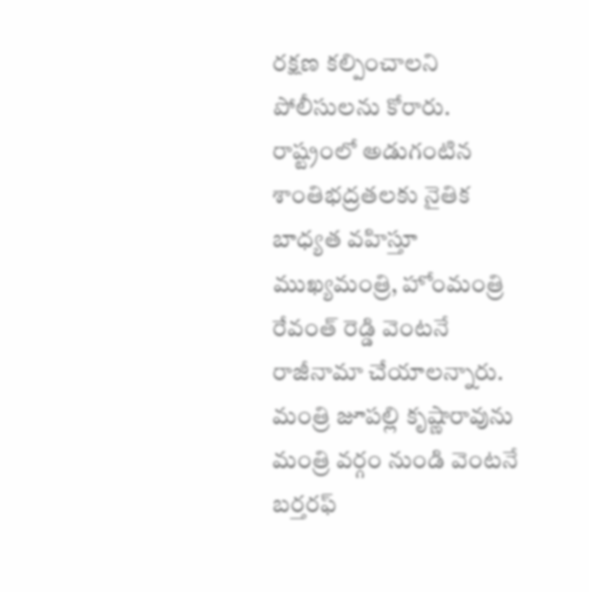రక్షణ కల్పించాలని పోలీసులను కోరారు. రాష్ట్రంలో అడుగంటిన శాంతిభద్రతలకు నైతిక బాధ్యత వహిస్తూ ముఖ్యమంత్రి, హోంమంత్రి రేవంత్ రెడ్డి వెంటనే రాజీనామా చేయాలన్నారు. మంత్రి జూపల్లి కృష్ణారావును మంత్రి వర్గం నుండి వెంటనే బర్తరఫ్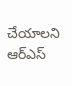చేయాలని ఆర్ఎస్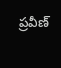ప్రవీణ్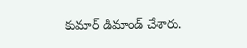కుమార్ డిమాండ్ చేశారు.